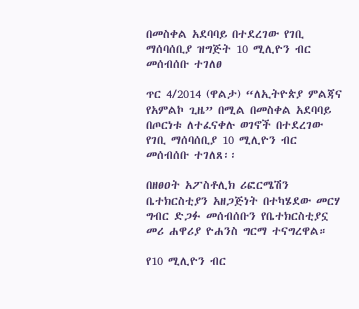በመስቀል አደባባይ በተደረገው የገቢ ማሰባሰቢያ ዝግጅት 10 ሚሊዮን ብር መሰብሰቡ ተገለፀ

ጥር 4/2014 (ዋልታ) “ለኢትዮጵያ ምልጃና የአምልኮ ጊዜ” በሚል በመስቀል አደባባይ በጦርነቱ ለተፈናቀሉ ወገኖች በተደረገው የገቢ ማሰባሰቢያ 10 ሚሊዮን ብር መሰብሰቡ ተገለጸ፡፡

በዘፀዐት አፖስቶሊክ ሪፎርሜሽን ቤተክርስቲያን አዘጋጅነት በተካሄደው መርሃ ግብር ድጋፉ መሰብሰቡን የቤተክርስቲያኗ መሪ ሐዋሪያ ዮሐንስ ግርማ ተናግረዋል።

የ10 ሚሊዮን ብር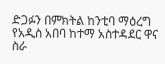ድጋፉን በምክትል ከንቲባ ማዕረግ የአዲስ አበባ ከተማ አስተዳደር ዋና ስራ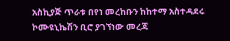አስኪያጅ ጥራቱ በየነ መረከቡን ከከተማ አስተዳደሩ ኮሙዩኒኬሽን ቢሮ ያገኘነው መረጃ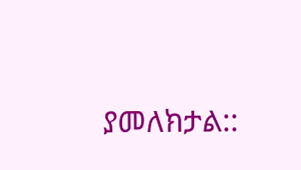ያመለክታል::